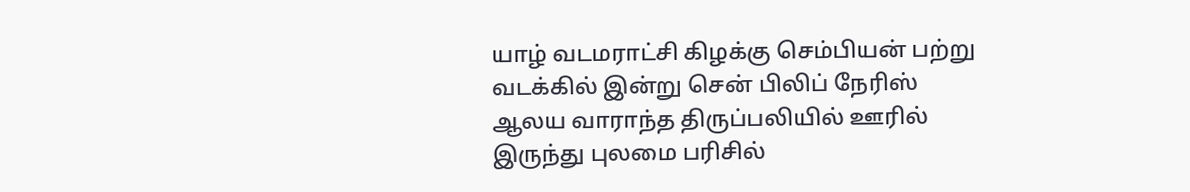யாழ் வடமராட்சி கிழக்கு செம்பியன் பற்று வடக்கில் இன்று சென் பிலிப் நேரிஸ் ஆலய வாராந்த திருப்பலியில் ஊரில் இருந்து புலமை பரிசில்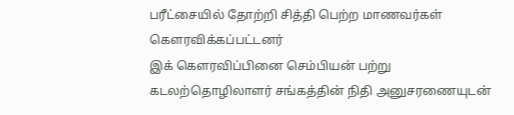பரீட்சையில் தோற்றி சித்தி பெற்ற மாணவர்கள் கௌரவிக்கப்பட்டனர்
இக் கௌரவிப்பினை செம்பியன் பற்று கடலற்தொழிலாளர் சங்கத்தின் நிதி அனுசரணையுடன்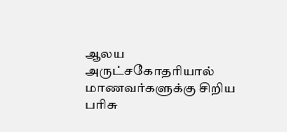ஆலய அருட்சகோதரியால் மாணவர்களுக்கு சிறிய பரிசு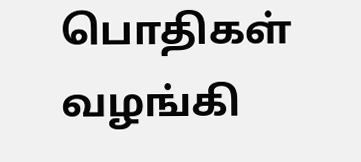பொதிகள் வழங்கி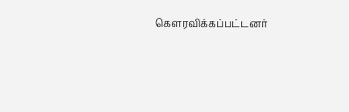கௌரவிக்கப்பட்டனர்